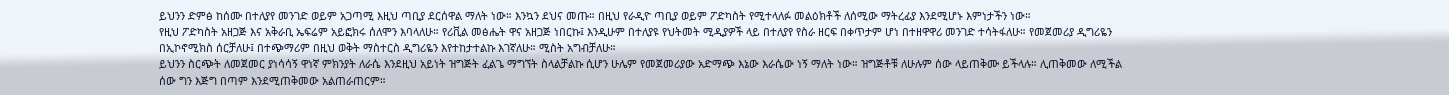ይህንን ድምፅ ከሰሙ በተለያየ መንገድ ወይም አጋጣሚ እዚህ ጣቢያ ደርሰዋል ማለት ነው። እንኳን ደህና መጡ። በዚህ የራዲዮ ጣቢያ ወይም ፖድካስት የሚተላለፉ መልዕክቶች ለሰሚው ማትረፊያ እንደሚሆኑ እምነታችን ነው።
የዚህ ፖድካስት አዘጋጅ እና አቅራቢ ኤፍሬም አይፎክሩ ሰለሞን እባላለሁ። የሪቪል መፅሔት ዋና አዘጋጅ ነበርኩ፤ እንዲሁም በተለያዩ የህትመት ሚዲያዎች ላይ በተለያየ የስራ ዘርፍ በቀጥታም ሆነ በተዘዋዋሪ መንገድ ተሳትፋለሁ። የመጀመሪያ ዲግሪዬን በኢኮኖሚክስ ሰርቻለሁ፤ በተጭማሪም በዚህ ወቅት ማስተርስ ዲግሪዬን እየተከታተልኩ እገኛለሁ። ሚስት አግብቻለሁ።
ይህንን ስርጭት ለመጀመር ያነሳሳኝ ዋነኛ ምክንያት ለራሴ እንደዚህ አይነት ዝግጅት ፈልጌ ማግኘት ስላልቻልኩ ሲሆን ሁሌም የመጀመሪያው አድማጭ እኔው እራሴው ነኝ ማለት ነው። ዝግጅቶቹ ለሁሉም ሰው ላይጠቅሙ ይችላሉ። ሊጠቅመው ለሚችል ሰው ግን እጅግ በጣም እንደሚጠቅመው አልጠራጠርም።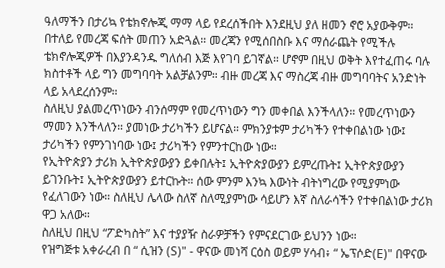ዓለማችን በታሪኳ የቴክኖሎጂ ማማ ላይ የደረሰችበት እንደዚህ ያለ ዘመን ኖሮ አያውቅም። በተለይ የመረጃ ፍሰት መጠን አድጓል። መረጃን የሚሰበስቡ እና ማሰራጨት የሚችሉ ቴክኖሎጂዎች በእያንዳንዱ ግለሰብ እጅ እየገባ ይገኛል። ሆኖም በዚህ ወቅት እየተፈጠሩ ባሉ ክስተቶች ላይ ግን መግባባት አልቻልንም። ብዙ መረጃ እና ማስረጃ ብዙ መግባባትና አንድነት ላይ አላደረሰንም።
ስለዚህ ያልመረጥነውን ብንሰማም የመረጥነውን ግን መቀበል እንችላለን። የመረጥነውን ማመን እንችላለን። ያመነው ታሪካችን ይሆናል። ምክንያቱም ታሪካችን የተቀበልነው ነው፤ ታሪካችን የምንገነባው ነው፤ ታሪካችን የምንተርከው ነው።
የኢትዮጵያን ታሪክ ኢትዮጵያውያን ይቀበሉት፤ ኢትዮጵያውያን ይምረጡት፤ ኢትዮጵያውያን ይገንቡት፤ ኢትዮጵያውያን ይተርኩት። ሰው ምንም እንኳ እውነት ብትነግረው የሚያምነው የፈለገውን ነው። ስለዚህ ሌላው ስለኛ ስለሚያምነው ሳይሆን እኛ ስለራሳችን የተቀበልነው ታሪክ ዋጋ አለው።
ስለዚህ በዚህ “ፖድካስት” እና ተያያዥ ስራዎቻችን የምናደርገው ይህንን ነው።
የዝግጅቱ አቀራረብ በ “ ሲዝን (S)" - ዋናው መነሻ ርዕስ ወይም ሃሳብ፥ “ ኤፕሶድ(E)" በዋናው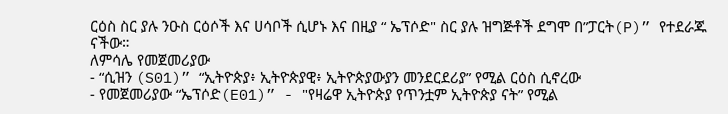ርዕስ ስር ያሉ ንዑስ ርዕሶች እና ሀሳቦች ሲሆኑ እና በዚያ “ ኤፕሶድ" ስር ያሉ ዝግጅቶች ደግሞ በ”ፓርት(P)” የተደራጁ ናችው።
ለምሳሌ የመጀመሪያው
- “ሲዝን (S01)” “ኢትዮጵያ፥ ኢትዮጵያዊ፥ ኢትዮጵያውያን መንደርደሪያ” የሚል ርዕስ ሲኖረው
- የመጀመሪያው “ኤፕሶድ(E01)” - "የዛሬዋ ኢትዮጵያ የጥንቷም ኢትዮጵያ ናት” የሚል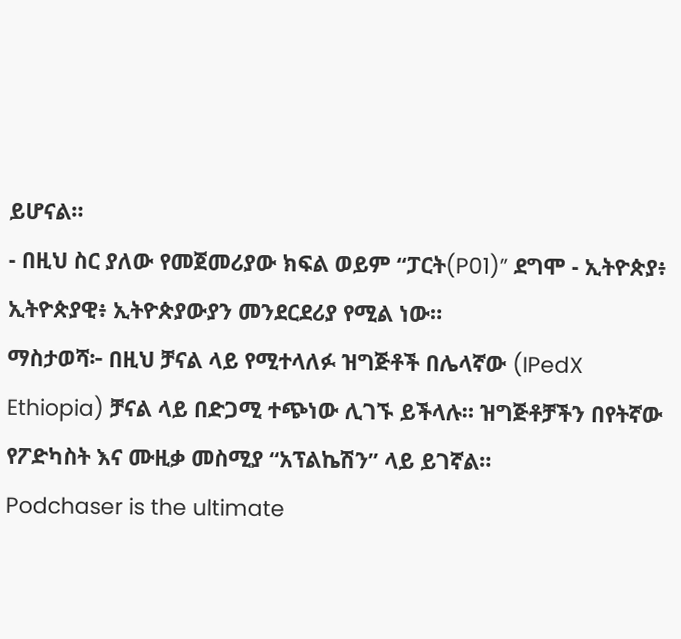ይሆናል።
- በዚህ ስር ያለው የመጀመሪያው ክፍል ወይም “ፓርት(P01)” ደግሞ - ኢትዮጵያ፥ ኢትዮጵያዊ፥ ኢትዮጵያውያን መንደርደሪያ የሚል ነው።
ማስታወሻ፦ በዚህ ቻናል ላይ የሚተላለፉ ዝግጅቶች በሌላኛው (IPedX Ethiopia) ቻናል ላይ በድጋሚ ተጭነው ሊገኙ ይችላሉ። ዝግጅቶቻችን በየትኛው የፖድካስት እና ሙዚቃ መስሚያ “አፕልኬሽን” ላይ ይገኛል።
Podchaser is the ultimate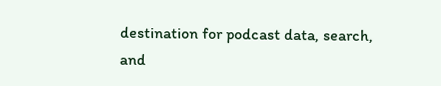destination for podcast data, search, and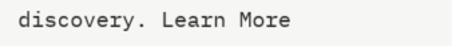discovery. Learn More